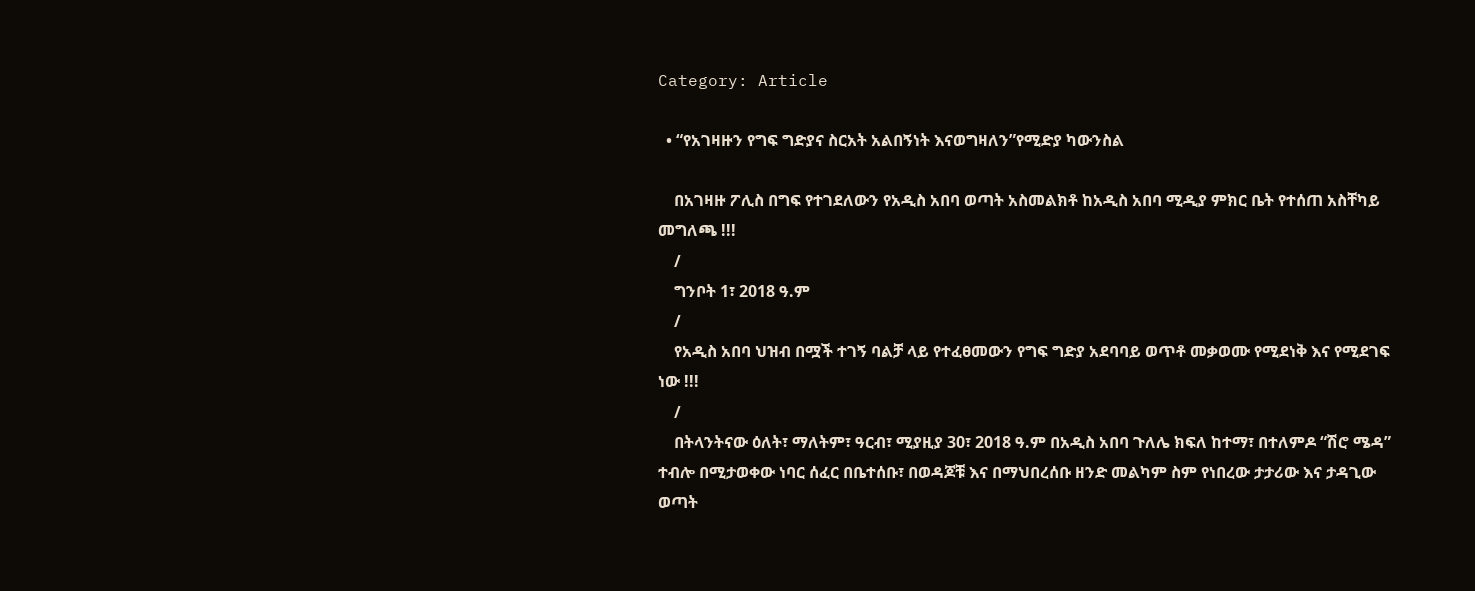Category: Article

  • “የአገዛዙን የግፍ ግድያና ስርአት አልበኝነት እናወግዛለን”የሚድያ ካውንስል

    በአገዛዙ ፖሊስ በግፍ የተገደለውን የአዲስ አበባ ወጣት አስመልክቶ ከአዲስ አበባ ሚዲያ ምክር ቤት የተሰጠ አስቸካይ መግለጫ !!!
    /
    ግንቦት 1፣ 2018 ዓ.ም
    /
    የአዲስ አበባ ህዝብ በሟች ተገኝ ባልቻ ላይ የተፈፀመውን የግፍ ግድያ አደባባይ ወጥቶ መቃወሙ የሚደነቅ እና የሚደገፍ ነው !!!
    /
    በትላንትናው ዕለት፣ ማለትም፣ ዓርብ፣ ሚያዚያ 30፣ 2018 ዓ.ም በአዲስ አበባ ጉለሌ ክፍለ ከተማ፣ በተለምዶ “ሽሮ ሜዳ” ተብሎ በሚታወቀው ነባር ሰፈር በቤተሰቡ፣ በወዳጆቹ እና በማህበረሰቡ ዘንድ መልካም ስም የነበረው ታታሪው እና ታዳጊው ወጣት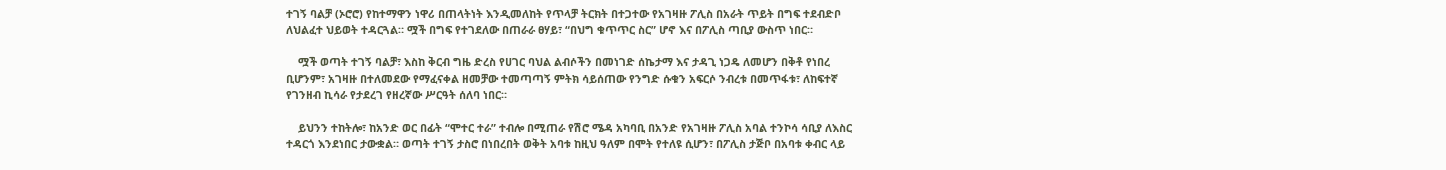ተገኝ ባልቻ (ኦሮሮ) የከተማዋን ነዋሪ በጠላትነት እንዲመለከት የጥላቻ ትርክት በተጋተው የአገዛዙ ፖሊስ በአራት ጥይት በግፍ ተደብድቦ ለህልፈተ ህይወት ተዳርጓል። ሟች በግፍ የተገደለው በጠራራ ፀሃይ፣ “በህግ ቁጥጥር ስር” ሆኖ እና በፖሊስ ጣቢያ ውስጥ ነበር።

    ሟች ወጣት ተገኝ ባልቻ፣ እስከ ቅርብ ግዜ ድረስ የሀገር ባህል ልብሶችን በመነገድ ሰኬታማ እና ታዳጊ ነጋዴ ለመሆን በቅቶ የነበረ ቢሆንም፣ አገዛዙ በተለመደው የማፈናቀል ዘመቻው ተመጣጣኝ ምትክ ሳይሰጠው የንግድ ሱቁን አፍርሶ ንብረቱ በመጥፋቱ፣ ለከፍተኛ የገንዘብ ኪሳራ የታደረገ የዘረኛው ሥርዓት ሰለባ ነበር።

    ይህንን ተከትሎ፣ ከአንድ ወር በፊት “ሞተር ተራ” ተብሎ በሚጠራ የሽሮ ሜዳ አካባቢ በአንድ የአገዛዙ ፖሊስ አባል ተንኮሳ ሳቢያ ለእስር ተዳርጎ እንደነበር ታውቋል። ወጣት ተገኝ ታስሮ በነበረበት ወቅት አባቱ ከዚህ ዓለም በሞት የተለዩ ሲሆን፣ በፖሊስ ታጅቦ በአባቱ ቀብር ላይ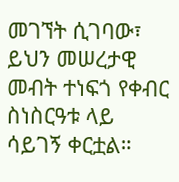መገኘት ሲገባው፣ ይህን መሠረታዊ መብት ተነፍጎ የቀብር ስነስርዓቱ ላይ ሳይገኝ ቀርቷል።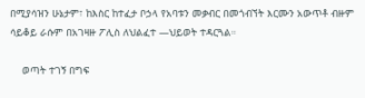በሚያሳዝን ሁኔታም፣ ከእስር ከተፈታ ቦኃላ የአባቱን መቃብር በመጎብኘት እርሙን አውጥቶ ብዙም ሳይቆይ ራሱም በአገዛዙ ፖሊስ ለህልፈተ —ህይወት ተዳርጓል።

    ወጣት ተገኝ በግፍ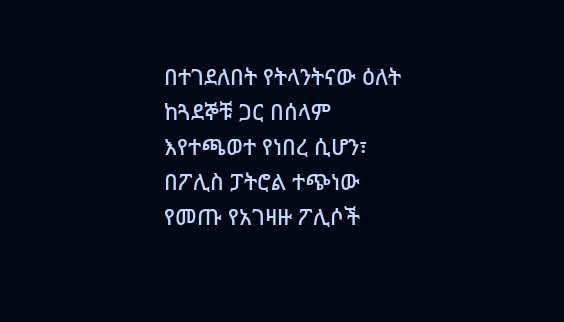በተገደለበት የትላንትናው ዕለት ከጓደኞቹ ጋር በሰላም እየተጫወተ የነበረ ሲሆን፣ በፖሊስ ፓትሮል ተጭነው የመጡ የአገዛዙ ፖሊሶች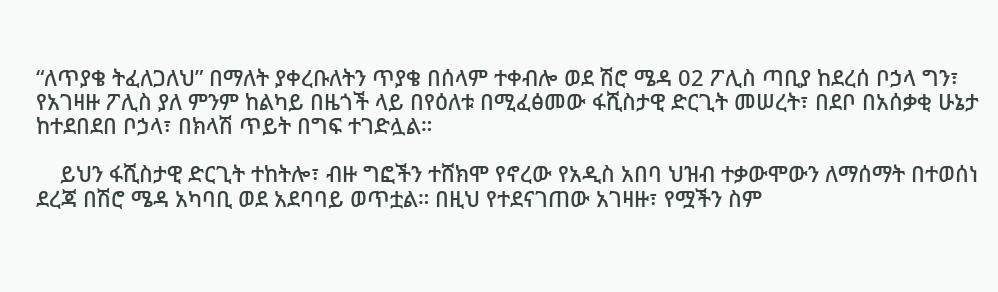“ለጥያቄ ትፈለጋለህ” በማለት ያቀረቡለትን ጥያቄ በሰላም ተቀብሎ ወደ ሽሮ ሜዳ 02 ፖሊስ ጣቢያ ከደረሰ ቦኃላ ግን፣ የአገዛዙ ፖሊስ ያለ ምንም ከልካይ በዜጎች ላይ በየዕለቱ በሚፈፅመው ፋሺስታዊ ድርጊት መሠረት፣ በደቦ በአሰቃቂ ሁኔታ ከተደበደበ ቦኃላ፣ በክላሽ ጥይት በግፍ ተገድሏል።

    ይህን ፋሺስታዊ ድርጊት ተከትሎ፣ ብዙ ግፎችን ተሸክሞ የኖረው የአዲስ አበባ ህዝብ ተቃውሞውን ለማሰማት በተወሰነ ደረጃ በሽሮ ሜዳ አካባቢ ወደ አደባባይ ወጥቷል። በዚህ የተደናገጠው አገዛዙ፣ የሟችን ስም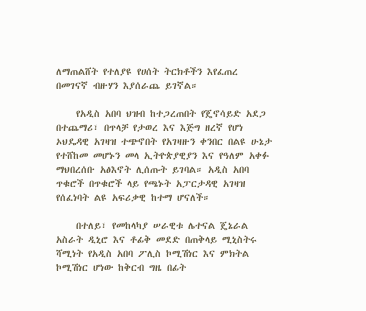ለማጠልሸት የተለያዩ የሀሰት ትርክቶችን እየፈጠረ በመገናኛ ብዙሃን እያሰራጨ ይገኛል።

    የአዲስ አበባ ህዝብ ከተጋረጠበት የጄኖሳይድ አደጋ በተጨማሪ፣ በጥላቻ የታወረ እና እጅግ ዘረኛ የሆነ ኦህዴዳዊ አገዛዝ ተጭኖበት የአገዛዙን ቀንበር በልዩ ሁኔታ የተሸከመ መሆኑን መላ ኢትዮጵያዊያን እና የዓለም አቀፉ ማህበረሰቡ አፅእኖት ሊሰጡት ይገባል። አዲስ አበባ ጥቁሮች በጥቁሮች ላይ የጫኑት አፓርታዳዊ አገዛዝ የሰፈነባት ልዩ አፍሪቃዊ ከተማ ሆናለች።

    በተለይ፣ የመከላካያ ሠራዊቱ ሌተናል ጄኔራል አስራት ዲኒሮ እና ቶፊቅ መደድ በጠቅላይ ሚኒስትሩ ሻሚነት የአዲስ አበባ ፖሊስ ኮሚሽነር እና ምክትል ኮሚሽነር ሆነው ከቅርብ ግዜ በፊት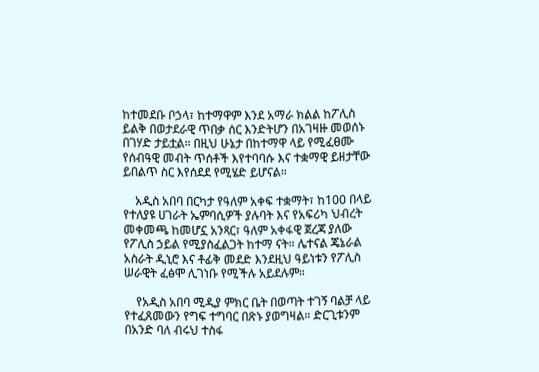ከተመደቡ ቦኃላ፣ ከተማዋም እንደ አማራ ክልል ከፖሊስ ይልቅ በወታደራዊ ጥበቃ ሰር እንድትሆን በአገዛዙ መወሰኑ በገሃድ ታይቷል። በዚህ ሁኔታ በከተማዋ ላይ የሚፈፀሙ የሰብዓዊ መብት ጥሰቶች እየተባባሱ እና ተቋማዊ ይዘታቸው ይበልጥ ስር እየሰደደ የሚሄድ ይሆናል።

    አዲስ አበባ በርካታ የዓለም አቀፍ ተቋማት፣ ከ100 በላይ የተለያዩ ሀገራት ኤምባሲዎች ያሉባት እና የአፍሪካ ህብረት መቀመጫ ከመሆኗ አንጻር፣ ዓለም አቀፋዊ ጀረጃ ያለው የፖሊስ ኃይል የሚያስፈልጋት ከተማ ናት። ሌተናል ጄኔራል አስራት ዲኒሮ እና ቶፊቅ መደድ እንደዚህ ዓይነቱን የፖሊስ ሠራዊት ፈፅሞ ሊገነቡ የሚችሉ አይደሉም።

    የአዲስ አበባ ሚዲያ ምክር ቤት በወጣት ተገኝ ባልቻ ላይ የተፈጸመውን የግፍ ተግባር በጽኑ ያወግዛል። ድርጊቱንም በአንድ ባለ ብሩህ ተስፋ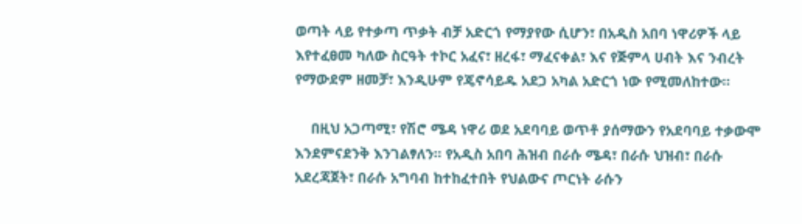ወጣት ላይ የተቃጣ ጥቃት ብቻ አድርጎ የማያየው ሲሆን፣ በአዲስ አበባ ነዋሪዎች ላይ እየተፈፀመ ካለው ስርዓት ተኮር አፈና፣ ዘረፋ፣ ማፈናቀል፣ እና የጅምላ ሀብት እና ንብረት የማውደም ዘመቻ፣ እንዲሁም የጄኖሳይዱ አደጋ አካል አድርጎ ነው የሚመለከተው።

    በዚህ አጋጣሚ፣ የሽሮ ሜዳ ነዋሪ ወደ አደባባይ ወጥቶ ያሰማውን የአደባባይ ተቃውሞ እንደምናደንቅ እንገልፃለን። የአዲስ አበባ ሕዝብ በራሱ ሜዳ፣ በራሱ ህዝብ፣ በራሱ አደረጃጀት፣ በራሱ አግባብ ከተከፈተበት የህልውና ጦርነት ራሱን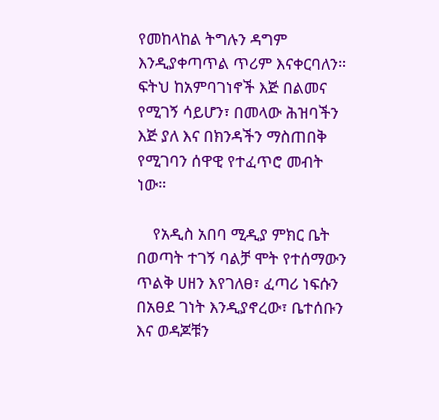የመከላከል ትግሉን ዳግም እንዲያቀጣጥል ጥሪም እናቀርባለን። ፍትህ ከአምባገነኖች እጅ በልመና የሚገኝ ሳይሆን፣ በመላው ሕዝባችን እጅ ያለ እና በክንዳችን ማስጠበቅ የሚገባን ሰዋዊ የተፈጥሮ መብት ነው።

    የአዲስ አበባ ሚዲያ ምክር ቤት በወጣት ተገኝ ባልቻ ሞት የተሰማውን ጥልቅ ሀዘን እየገለፀ፣ ፈጣሪ ነፍሱን በአፀደ ገነት እንዲያኖረው፣ ቤተሰቡን እና ወዳጆቹን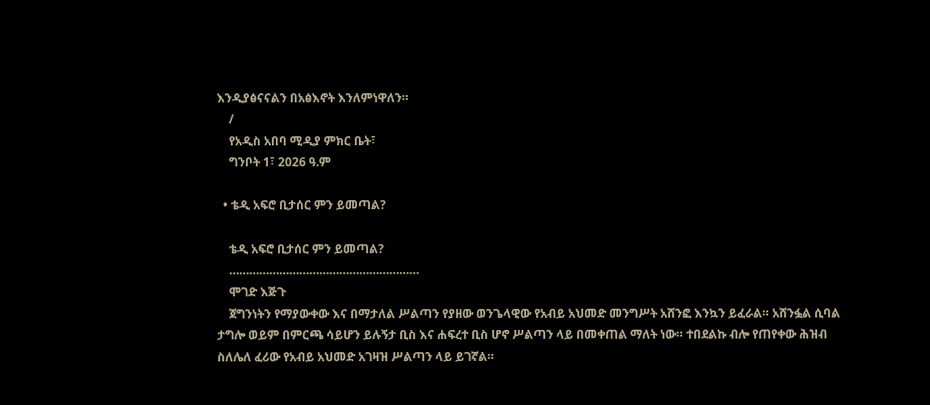እንዲያፅናናልን በአፅእኖት እንለምነዋለን።
    /
    የአዲስ አበባ ሚዲያ ምክር ቤት፣
    ግንቦት 1፣ 2026 ዓ.ም

  • ቴዲ አፍሮ ቢታሰር ምን ይመጣል?

    ቴዲ አፍሮ ቢታሰር ምን ይመጣል?
    …………………………………………………
    ሞገድ እጅጉ
    ጀግንነትን የማያውቀው እና በማታለል ሥልጣን የያዘው ወንጌላዊው የአብይ አህመድ መንግሥት አሸንፎ እንኳን ይፈራል። አሸንፏል ሲባል ታግሎ ወይም በምርጫ ሳይሆን ይሉኝታ ቢስ እና ሐፍረተ ቢስ ሆኖ ሥልጣን ላይ በመቀጠል ማለት ነው። ተበደልኩ ብሎ የጠየቀው ሕዝብ ስለሌለ ፈሪው የአብይ አህመድ አገዛዝ ሥልጣን ላይ ይገኛል።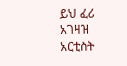ይህ ፈሪ አገዛዝ አርቲስት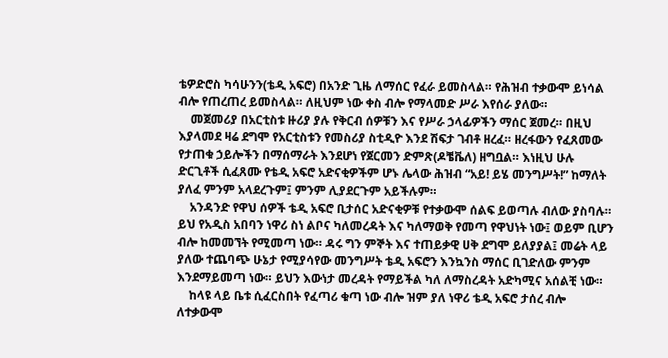ቴዎድሮስ ካሳሁንን(ቴዲ አፍሮ) በአንድ ጊዜ ለማሰር የፈራ ይመስላል። የሕዝብ ተቃውሞ ይነሳል ብሎ የጠረጠረ ይመስላል። ለዚህም ነው ቀስ ብሎ የማላመድ ሥራ እየሰራ ያለው።
    መጀመሪያ በአርቲስቱ ዙሪያ ያሉ የቅርብ ሰዎቹን እና የሥራ ኃላፊዎችን ማሰር ጀመረ። በዚህ እያላመደ ዛሬ ደግሞ የአርቲስቱን የመስሪያ ስቲዲዮ እንደ ሽፍታ ገብቶ ዘረፈ። ዘረፋውን የፈጸመው የታጠቁ ኃይሎችን በማሰማራት እንደሆነ የጀርመን ድምጽ(ዶቼቬለ) ዘግቧል። እነዚህ ሁሉ ድርጊቶች ሲፈጸሙ የቴዲ አፍሮ አድናቂዎችም ሆኑ ሌላው ሕዝብ “አይ! ይሄ መንግሥት!” ከማለት ያለፈ ምንም አላደረጉም፤ ምንም ሊያደርጉም አይችሉም።
    አንዳንድ የዋህ ሰዎች ቴዲ አፍሮ ቢታሰር አድናቂዎቹ የተቃውሞ ሰልፍ ይወጣሉ ብለው ያስባሉ። ይህ የአዲስ አበባን ነዋሪ ስነ ልቦና ካለመረዳት እና ካለማወቅ የመጣ የዋህነት ነው፤ ወይም ቢሆን ብሎ ከመመኘት የሚመጣ ነው። ዳሩ ግን ምኞት እና ተጠይቃዊ ሀቅ ደግሞ ይለያያል፤ መሬት ላይ ያለው ተጨባጭ ሁኔታ የሚያሳየው መንግሥት ቴዲ አፍሮን እንኳንስ ማሰር ቢገድለው ምንም እንደማይመጣ ነው። ይህን እውነታ መረዳት የማይችል ካለ ለማስረዳት አድካሚና አሰልቺ ነው።
    ከላዩ ላይ ቤቱ ሲፈርስበት የፈጣሪ ቁጣ ነው ብሎ ዝም ያለ ነዋሪ ቴዲ አፍሮ ታሰረ ብሎ ለተቃውሞ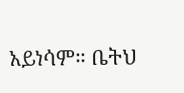አይነሳም። ቤትህ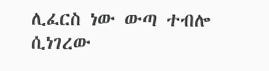ሊፈርስ ነው ውጣ ተብሎ ሲነገረው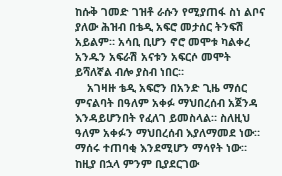ከሱቅ ገመድ ገዝቶ ራሱን የሚያጠፋ ስነ ልቦና ያለው ሕዝብ በቴዲ አፍሮ መታሰር ትንፍሽ አይልም። አሳቢ ቢሆን ኖሮ መሞቱ ካልቀረ አንዱን አፍራሽ አናቱን አፍርሶ መሞት ይሻለኛል ብሎ ያስብ ነበር።
    አገዛዙ ቴዲ አፍሮን በአንድ ጊዜ ማሰር ምናልባት በዓለም አቀፉ ማህበረሰብ አጀንዳ እንዳይሆንበት የፈለገ ይመስላል። ስለዚህ ዓለም አቀፉን ማህበረሰብ እያለማመደ ነው። ማሰሩ ተጠባቂ እንደሚሆን ማሳየት ነው። ከዚያ በኋላ ምንም ቢያደርገው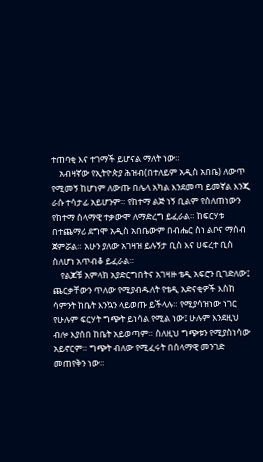ተጠባቂ እና ተገማች ይሆናል ማለት ነው።
    አብዛኛው የኢትዮጵያ ሕዝብ(በተለይም አዲስ አበቤ) ለውጥ የሚመኝ ከሆነም ለውጡ በሌላ አካል እንደመጣ ይመኛል እንጂ ራሱ ተሳታፊ አይሆንም። የከተማ ልጅ ነኝ ቢልም የሰለጠነውን የከተማ ሰላማዊ ተቃውሞ ለማድረግ ይፈራል። ከፍርሃቱ በተጨማሪ ደግሞ አዲስ አበቤውም በብሔር ስነ ልቦና ማሰብ ጀምሯል። አሁን ያለው አገዛዝ ይሉኝታ ቢስ እና ሀፍረተ ቢስ ስለሆነ አጥብቆ ይፈራል።
    የልጆቹ አምላክ አያድርግበትና አገዛዙ ቴዲ አፍሮን ቢገድለው፤ ጨርቃቸውን ጥለው የሚያብዱለት የቴዲ አድናቂዎች እስከ ሳምንት ከቤት እንኳን ላይወጡ ይችላሉ። የሚያሳዝነው ነገር የሁሉም ፍርሃት ግጭት ይነሳል የሚል ነው፤ ሁሉም እንደዚህ ብሎ እያሰበ ከቤት አይወጣም። ስለዚህ ግጭቱን የሚያስነሳው አይኖርም። ግጭት ብለው የሚፈሩት በሰላማዊ መንገድ መጠየቅን ነው።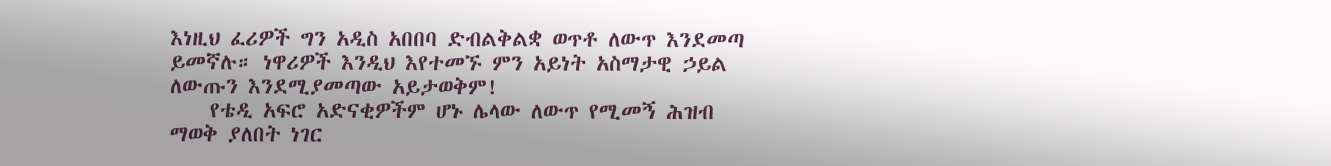እነዚህ ፈሪዎች ግን አዲስ አበበባ ድብልቅልቋ ወጥቶ ለውጥ እንደመጣ ይመኛሉ። ነዋሪዎች እንዲህ እየተመኙ ምን አይነት አስማታዊ ኃይል ለውጡን እንደሚያመጣው አይታወቅም!
    የቴዲ አፍሮ አድናቂዎችም ሆኑ ሌላው ለውጥ የሚመኝ ሕዝብ ማወቅ ያለበት ነገር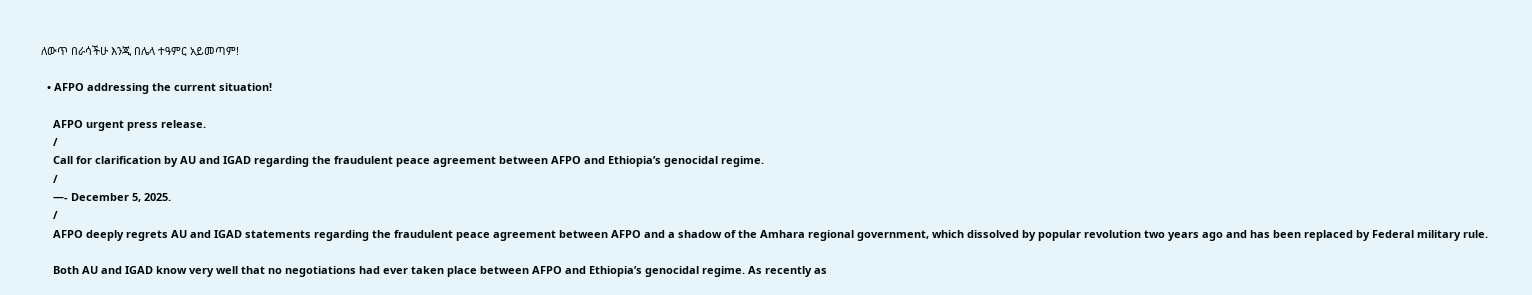ለውጥ በራሳችሁ እንጂ በሌላ ተዓምር አይመጣም!

  • AFPO addressing the current situation!

    AFPO urgent press release.
    /
    Call for clarification by AU and IGAD regarding the fraudulent peace agreement between AFPO and Ethiopia’s genocidal regime.
    /
    —- December 5, 2025.
    /
    AFPO deeply regrets AU and IGAD statements regarding the fraudulent peace agreement between AFPO and a shadow of the Amhara regional government, which dissolved by popular revolution two years ago and has been replaced by Federal military rule.

    Both AU and IGAD know very well that no negotiations had ever taken place between AFPO and Ethiopia’s genocidal regime. As recently as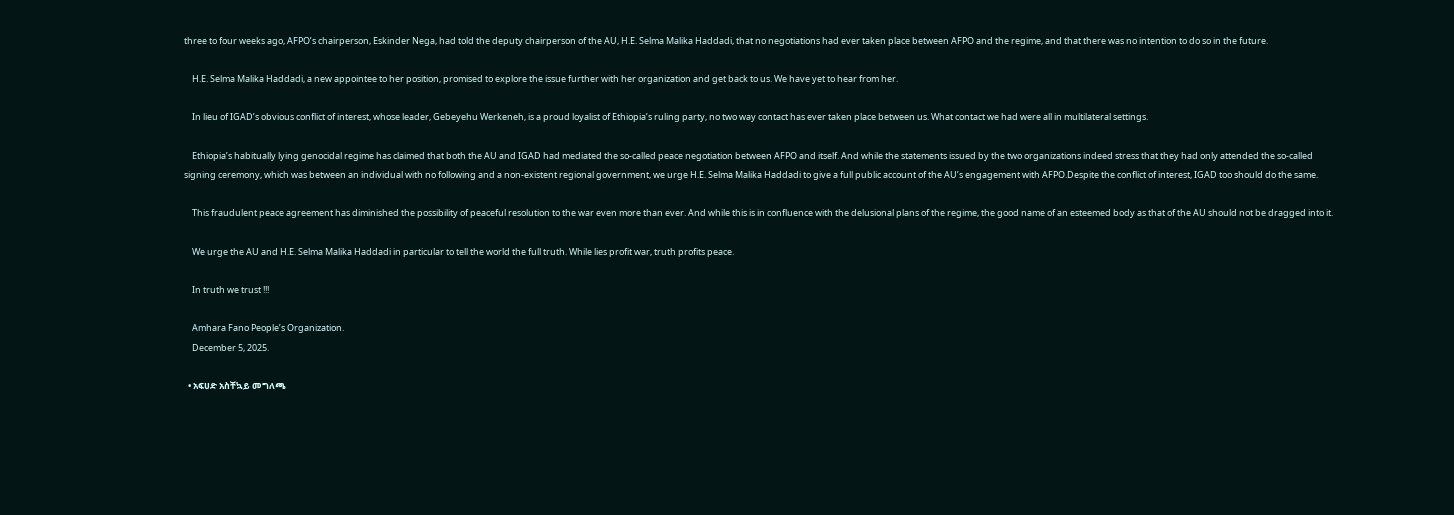three to four weeks ago, AFPO’s chairperson, Eskinder Nega, had told the deputy chairperson of the AU, H.E. Selma Malika Haddadi, that no negotiations had ever taken place between AFPO and the regime, and that there was no intention to do so in the future.

    H.E. Selma Malika Haddadi, a new appointee to her position, promised to explore the issue further with her organization and get back to us. We have yet to hear from her.

    In lieu of IGAD’s obvious conflict of interest, whose leader, Gebeyehu Werkeneh, is a proud loyalist of Ethiopia’s ruling party, no two way contact has ever taken place between us. What contact we had were all in multilateral settings.

    Ethiopia’s habitually lying genocidal regime has claimed that both the AU and IGAD had mediated the so-called peace negotiation between AFPO and itself. And while the statements issued by the two organizations indeed stress that they had only attended the so-called signing ceremony, which was between an individual with no following and a non-existent regional government, we urge H.E. Selma Malika Haddadi to give a full public account of the AU’s engagement with AFPO.Despite the conflict of interest, IGAD too should do the same.

    This fraudulent peace agreement has diminished the possibility of peaceful resolution to the war even more than ever. And while this is in confluence with the delusional plans of the regime, the good name of an esteemed body as that of the AU should not be dragged into it.

    We urge the AU and H.E. Selma Malika Haddadi in particular to tell the world the full truth. While lies profit war, truth profits peace.

    In truth we trust !!!

    Amhara Fano People’s Organization.
    December 5, 2025.

  • አፍሀድ አስቸኳይ መግለጫ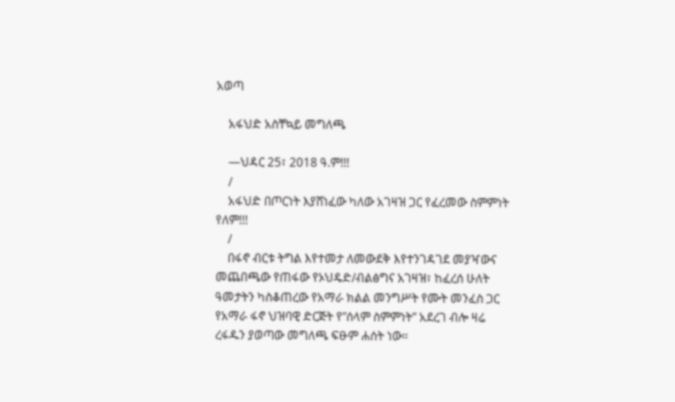አወጣ

    አፋህድ አስቸኳይ መግለጫ

    —ህዳር 25፣ 2018 ዓ.ም!!!
    /
    አፋህድ በጦርነት እያሸነፈው ካለው አገዛዝ ጋር የፈረመው ስምምነት የለም!!!
    /
    በፋኖ ብርቱ ትግል እየተመታ ለመውደቅ እየተንገዳገደ መያዣውና መጨበጫው የጠፋው የኦህዴድ/ብልፅግና አገዛዝ፣ ከፈረሰ ሁለት ዓመታትን ካስቆጠረው የአማራ ክልል መንግሥት የሙት መንፈስ ጋር የአማራ ፋኖ ህዝባዊ ድርጅት የ”ሰላም ስምምነት” አደረገ ብሎ ዛሬ ረፋዱን ያወጣው መግለጫ ፍፁም ሐሰት ነው።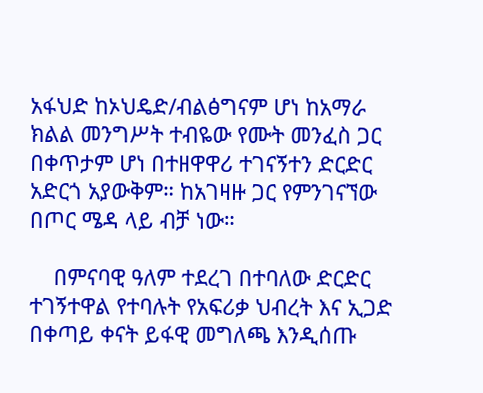አፋህድ ከኦህዴድ/ብልፅግናም ሆነ ከአማራ ክልል መንግሥት ተብዬው የሙት መንፈስ ጋር በቀጥታም ሆነ በተዘዋዋሪ ተገናኝተን ድርድር አድርጎ አያውቅም። ከአገዛዙ ጋር የምንገናኘው በጦር ሜዳ ላይ ብቻ ነው።

    በምናባዊ ዓለም ተደረገ በተባለው ድርድር ተገኝተዋል የተባሉት የአፍሪቃ ህብረት እና ኢጋድ በቀጣይ ቀናት ይፋዊ መግለጫ እንዲሰጡ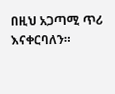በዚህ አጋጣሚ ጥሪ እናቀርባለን።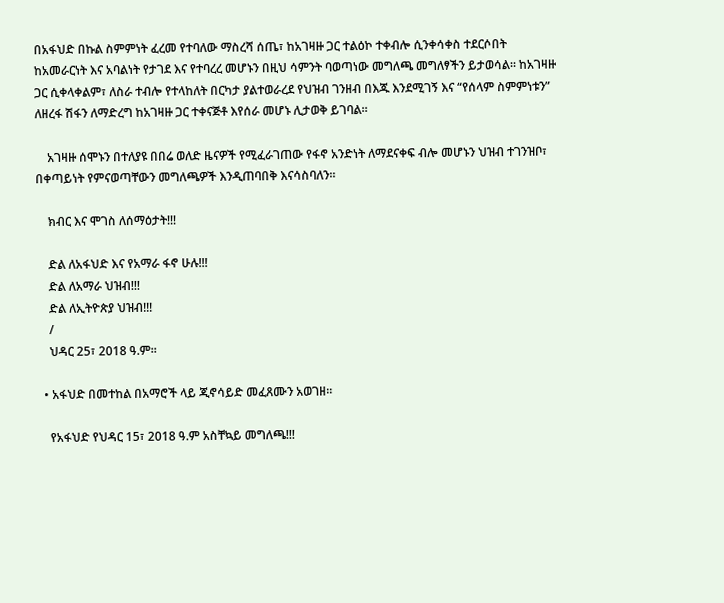በአፋህድ በኩል ስምምነት ፈረመ የተባለው ማስረሻ ሰጤ፣ ከአገዛዙ ጋር ተልዕኮ ተቀብሎ ሲንቀሳቀስ ተደርሶበት ከአመራርነት እና አባልነት የታገደ እና የተባረረ መሆኑን በዚህ ሳምንት ባወጣነው መግለጫ መግለፃችን ይታወሳል። ከአገዛዙ ጋር ሲቀላቀልም፣ ለስራ ተብሎ የተላከለት በርካታ ያልተወራረደ የህዝብ ገንዘብ በእጁ እንደሚገኝ እና “የሰላም ስምምነቱን” ለዘረፋ ሽፋን ለማድረግ ከአገዛዙ ጋር ተቀናጅቶ እየሰራ መሆኑ ሊታወቅ ይገባል።

    አገዛዙ ሰሞኑን በተለያዩ በበሬ ወለድ ዜናዎች የሚፈራገጠው የፋኖ አንድነት ለማደናቀፍ ብሎ መሆኑን ህዝብ ተገንዝቦ፣ በቀጣይነት የምናወጣቸውን መግለጫዎች እንዲጠባበቅ እናሳስባለን።

    ክብር እና ሞገስ ለሰማዕታት!!!

    ድል ለአፋህድ እና የአማራ ፋኖ ሁሉ!!!
    ድል ለአማራ ህዝብ!!!
    ድል ለኢትዮጵያ ህዝብ!!!
    /
    ህዳር 25፣ 2018 ዓ.ም።

  • አፋህድ በመተከል በአማሮች ላይ ጂኖሳይድ መፈጸሙን አወገዘ።

    የአፋህድ የህዳር 15፣ 2018 ዓ.ም አስቸኳይ መግለጫ!!!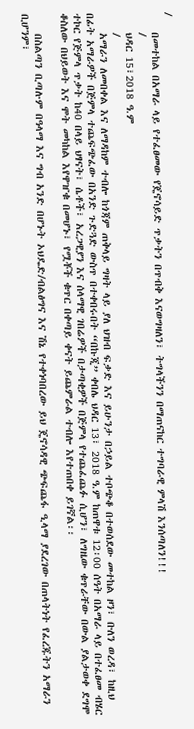/
    በመተከል በአማራ ላይ የተፈፀመው የጄኖሳይድ ጥቃትን በጥብቅ እናወግዛለን፣ ትግላችንን በማጠናከር ተግባራዊ ምላሽ እንሰጣለን!!!
    /
    ህዳር 15፣2018 ዓ.ም
    /
    አማራን ለመበቀል እና ለማዳከም ተብሎ ከጎጃም ጠቅላይ ግዛት ላይ ያለ ህዝብ ፍቃድ እና ይሁንታ በኃይል ተቦጭቆ በተወሰደው መተከል ዞን፣ ቡለን ወረዳ፣ ከዚህ በፊት አማራዎች በጅምላ ተጨፍጭፈው በአንድ ጉድጓድ ውስጥ በተቀበሩበት “በኩጂ” ቀበሌ ህዳር 13፣ 2018 ዓ.ም ከጠዋቱ 12፡00 ሰዓት በአማራ ላይ በተፈፀመ ብሄር ተኮር የጅምላ ጥቃት ከ40 በላይ ህፃናት፣ ሴቶች፣ አረጋዊያን እና ሰላማዊ ገበሬዎች በታጣቂዎች በጅምላ የተጨፈጨፉ ሲሆን፣ ለግዜው ቁጥራቸው በውል ያልታወቀ ደግሞ ቆስለው በህይወት እና ሞት መካከል እየዋዠቁ በመሆኑ፣ የሟቾች ቁጥር በቀጣይ ቀናት ይጨምራል ተብሎ እየተጠበቀ ይገኛል፡፡

    በስልጣን ቢጣሉም በዓላማ እና ግብ አንድ በሆኑት ኦህዴድ/ብልፅግና እና ሽኔ የተቀነባበረው ይህ ጄኖሳዳዊ ጭፍጨፋ ዒላማ ያደረገው በጠላትነት የፈረጁትን አማራን ቢሆንም፣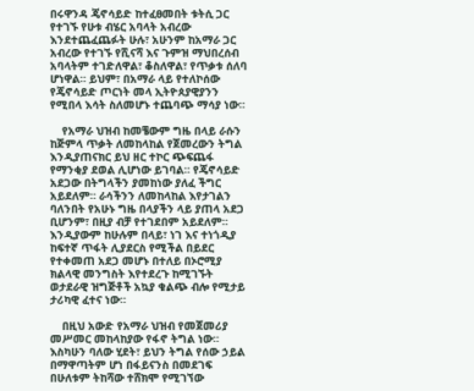በሩዋንዳ ጄኖሳይድ ከተፈፀመበት ቱትሲ ጋር የተገኙ የሁቱ ብሄር አባላት አብረው እንደተጨፈጨፉት ሁሉ፣ አሁንም ከአማራ ጋር አብረው የተገኙ የሺናሻ እና ጉምዝ ማህበረሰብ አባላትም ተገድለዋል፣ ቆስለዋል፣ የጥቃቱ ሰለባ ሆነዋል። ይህም፣ በአማራ ላይ የተለኮሰው የጄኖሳይድ ጦርነት መላ ኢትዮጰያዊያንን የሚበላ እሳት ስለመሆኑ ተጨባጭ ማሳያ ነው።

    የአማራ ህዝብ ከመቼውም ግዜ በላይ ራሱን ከጅምላ ጥቃት ለመከላከል የጀመረውን ትግል እንዲያጠናክር ይህ ዘር ተኮር ጭፍጨፋ የማንቂያ ደወል ሊሆነው ይገባል። የጄኖሳይድ አደጋው በትግላችን ያመከነው ያለፈ ችግር አይደለም። ራሳችንን ለመከላከል እየታገልን ባለንበት የአሁኑ ግዜ በላያችን ላይ ያጠላ አደጋ ቢሆንም፣ በዚያ ብቻ የተገደበም አይደለም። እንዲያውም ከሁሉም በላይ፣ ነገ እና ተነጎዲያ ከፍተኛ ጥፋት ሊያደርስ የሚችል በይደር የተቀመጠ አደጋ መሆኑ በተለይ በኦሮሚያ ክልላዊ መንግስት እየተደረጉ ከሚገኙት ወታደራዊ ዝግጅቶች አኳያ ቁልጭ ብሎ የሚታይ ታሪካዊ ፈተና ነው።

    በዚህ አውድ የአማራ ህዝብ የመጀመሪያ መሥመር መከላከያው የፋኖ ትግል ነው። እስካሁን ባለው ሂደት፣ ይህን ትግል የሰው ኃይል በማዋጣትም ሆነ በፋይናንስ በመደገፍ በሁለቱም ትከሻው ተሸክሞ የሚገኘው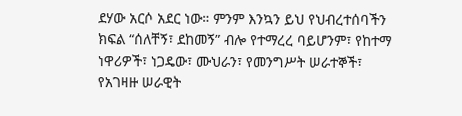ደሃው አርሶ አደር ነው። ምንም እንኳን ይህ የህብረተሰባችን ክፍል “ሰለቸኝ፣ ደከመኝ” ብሎ የተማረረ ባይሆንም፣ የከተማ ነዋሪዎች፣ ነጋዴው፣ ሙህራን፣ የመንግሥት ሠራተኞች፣ የአገዛዙ ሠራዊት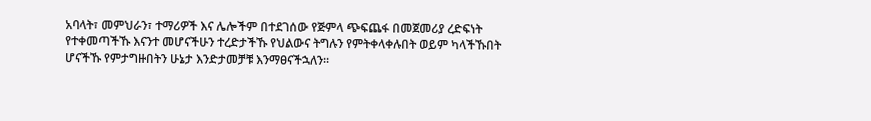አባላት፣ መምህራን፣ ተማሪዎች እና ሌሎችም በተደገሰው የጅምላ ጭፍጨፋ በመጀመሪያ ረድፍነት የተቀመጣችኹ እናንተ መሆናችሁን ተረድታችኹ የህልውና ትግሉን የምትቀላቀሉበት ወይም ካላችኹበት ሆናችኹ የምታግዙበትን ሁኔታ እንድታመቻቹ እንማፀናችኋለን።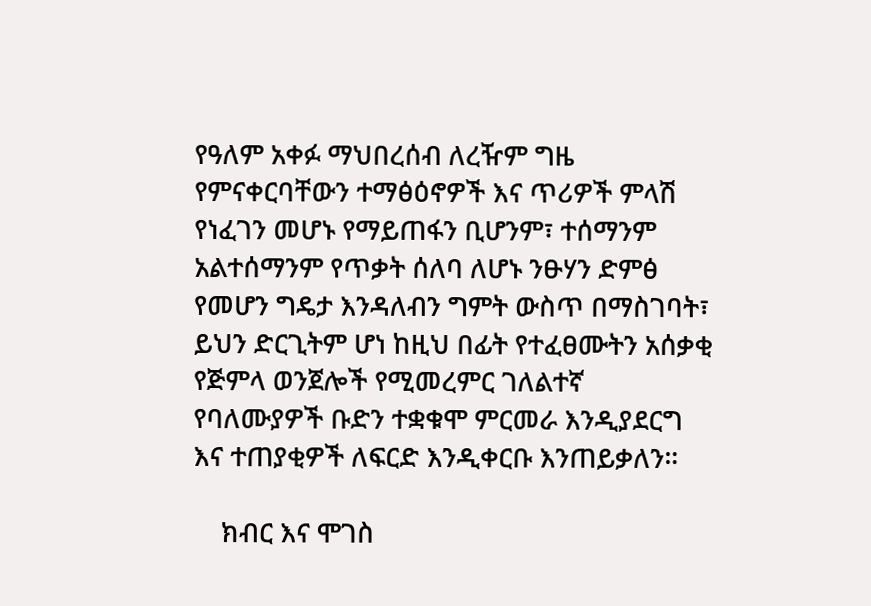የዓለም አቀፉ ማህበረሰብ ለረዥም ግዜ የምናቀርባቸውን ተማፅዕኖዎች እና ጥሪዎች ምላሽ የነፈገን መሆኑ የማይጠፋን ቢሆንም፣ ተሰማንም አልተሰማንም የጥቃት ሰለባ ለሆኑ ንፁሃን ድምፅ የመሆን ግዴታ እንዳለብን ግምት ውስጥ በማስገባት፣ ይህን ድርጊትም ሆነ ከዚህ በፊት የተፈፀሙትን አሰቃቂ የጅምላ ወንጀሎች የሚመረምር ገለልተኛ የባለሙያዎች ቡድን ተቋቁሞ ምርመራ እንዲያደርግ እና ተጠያቂዎች ለፍርድ እንዲቀርቡ እንጠይቃለን።

    ክብር እና ሞገስ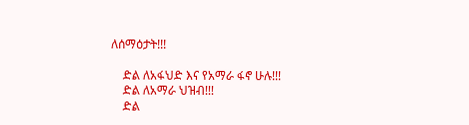ለሰማዕታት!!!

    ድል ለአፋህድ እና የአማራ ፋኖ ሁሉ!!!
    ድል ለአማራ ህዝብ!!!
    ድል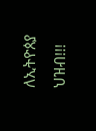ለኢትዮጰያ ህዝብ!!!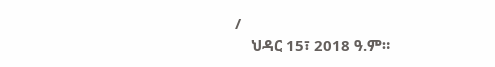/
    ህዳር 15፣ 2018 ዓ.ም።